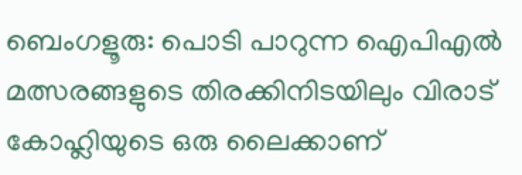ബെംഗളൂരു: പൊടി പാറുന്ന ഐപിഎൽ മത്സരങ്ങളുടെ തിരക്കിനിടയിലും വിരാട് കോഹ്ലിയുടെ ഒരു ലൈക്കാണ്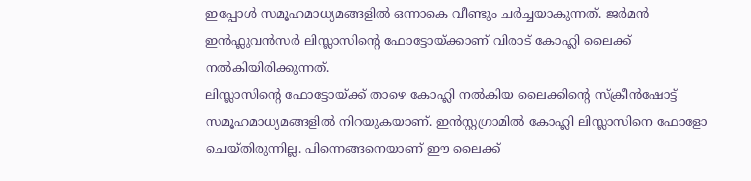ഇപ്പോൾ സമൂഹമാധ്യമങ്ങളിൽ ഒന്നാകെ വീണ്ടും ചർച്ചയാകുന്നത്. ജർമൻ ഇൻഫ്ലുവൻസർ ലിസ്ലാസിൻ്റെ ഫോട്ടോയ്ക്കാണ് വിരാട് കോഹ്ലി ലൈക്ക് നൽകിയിരിക്കുന്നത്.
ലിസ്ലാസിൻ്റെ ഫോട്ടോയ്ക്ക് താഴെ കോഹ്ലി നൽകിയ ലൈക്കിൻ്റെ സ്ക്രീൻഷോട്ട് സമൂഹമാധ്യമങ്ങളിൽ നിറയുകയാണ്. ഇൻസ്റ്റഗ്രാമിൽ കോഹ്ലി ലിസ്ലാസിനെ ഫോളോ ചെയ്തിരുന്നില്ല. പിന്നെങ്ങനെയാണ് ഈ ലൈക്ക്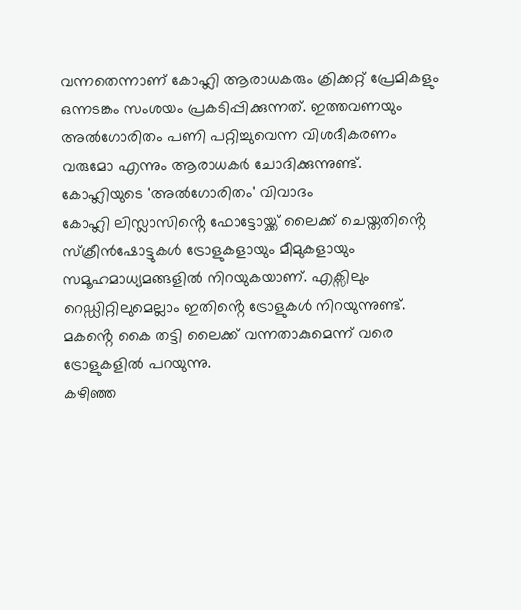വന്നതെന്നാണ് കോഹ്ലി ആരാധകരും ക്രിക്കറ്റ് പ്രേമികളും ഒന്നടങ്കം സംശയം പ്രകടിപ്പിക്കുന്നത്. ഇത്തവണയും അൽഗോരിതം പണി പറ്റിച്ചുവെന്ന വിശദീകരണം വരുമോ എന്നും ആരാധകർ ചോദിക്കുന്നുണ്ട്.
കോഹ്ലിയുടെ 'അൽഗോരിതം' വിവാദം
കോഹ്ലി ലിസ്ലാസിൻ്റെ ഫോട്ടോയ്ക്ക് ലൈക്ക് ചെയ്തതിൻ്റെ സ്ക്രീൻഷോട്ടുകൾ ട്രോളുകളായും മീമുകളായും സമൂഹമാധ്യമങ്ങളിൽ നിറയുകയാണ്. എക്സിലും റെഡ്ഡിറ്റിലുമെല്ലാം ഇതിൻ്റെ ട്രോളുകൾ നിറയുന്നുണ്ട്. മകൻ്റെ കൈ തട്ടി ലൈക്ക് വന്നതാകുമെന്ന് വരെ ട്രോളുകളിൽ പറയുന്നു.
കഴിഞ്ഞ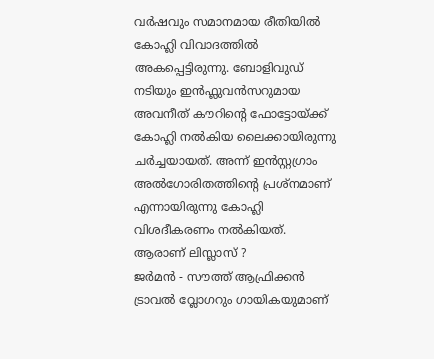വർഷവും സമാനമായ രീതിയിൽ കോഹ്ലി വിവാദത്തിൽ അകപ്പെട്ടിരുന്നു. ബോളിവുഡ് നടിയും ഇൻഫ്ലുവൻസറുമായ അവനീത് കൗറിൻ്റെ ഫോട്ടോയ്ക്ക് കോഹ്ലി നൽകിയ ലൈക്കായിരുന്നു ചർച്ചയായത്. അന്ന് ഇൻസ്റ്റഗ്രാം അൽഗോരിതത്തിൻ്റെ പ്രശ്നമാണ് എന്നായിരുന്നു കോഹ്ലി വിശദീകരണം നൽകിയത്.
ആരാണ് ലിസ്ലാസ് ?
ജർമൻ - സൗത്ത് ആഫ്രിക്കൻ ട്രാവൽ വ്ലോഗറും ഗായികയുമാണ്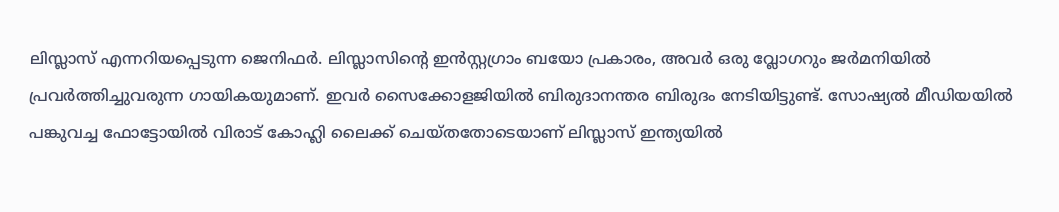ലിസ്ലാസ് എന്നറിയപ്പെടുന്ന ജെനിഫർ. ലിസ്ലാസിൻ്റെ ഇൻസ്റ്റഗ്രാം ബയോ പ്രകാരം, അവർ ഒരു വ്ലോഗറും ജർമനിയിൽ പ്രവർത്തിച്ചുവരുന്ന ഗായികയുമാണ്. ഇവർ സൈക്കോളജിയിൽ ബിരുദാനന്തര ബിരുദം നേടിയിട്ടുണ്ട്. സോഷ്യൽ മീഡിയയിൽ പങ്കുവച്ച ഫോട്ടോയിൽ വിരാട് കോഹ്ലി ലൈക്ക് ചെയ്തതോടെയാണ് ലിസ്ലാസ് ഇന്ത്യയിൽ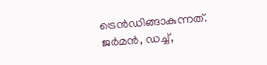ട്രെൻഡിങ്ങാകുന്നത്. ജർമൻ, ഡച്ച്,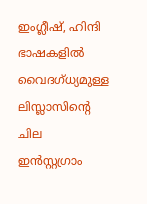ഇംഗ്ലീഷ്, ഹിന്ദി ഭാഷകളിൽ വൈദഗ്ധ്യമുള്ള ലിസ്ലാസിൻ്റെ ചില ഇൻസ്റ്റഗ്രാം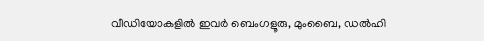വീഡിയോകളിൽ ഇവർ ബെംഗളൂരു, മുംബൈ, ഡൽഹി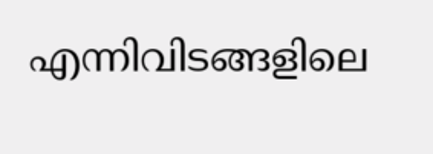എന്നിവിടങ്ങളിലെ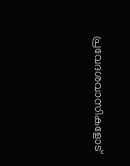പ്രവേദശവാസികളോട്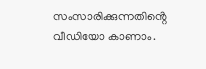സംസാരിക്കുന്നതിൻ്റെ വീഡിയോ കാണാം.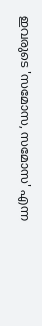ഇവരുടെ 'സമോസ, സമോസ' എന്ന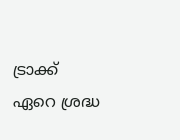ട്രാക്ക് ഏറെ ശ്രദ്ധ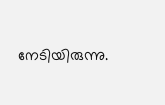നേടിയിരുന്നു.